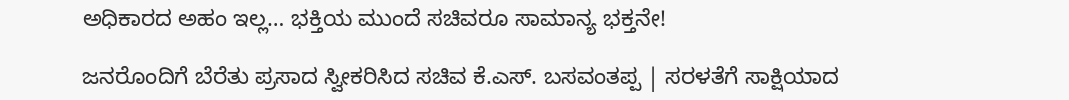ಅಧಿಕಾರದ ಅಹಂ ಇಲ್ಲ… ಭಕ್ತಿಯ ಮುಂದೆ ಸಚಿವರೂ ಸಾಮಾನ್ಯ ಭಕ್ತನೇ!

ಜನರೊಂದಿಗೆ ಬೆರೆತು ಪ್ರಸಾದ ಸ್ವೀಕರಿಸಿದ ಸಚಿವ ಕೆ.ಎಸ್. ಬಸವಂತಪ್ಪ | ಸರಳತೆಗೆ ಸಾಕ್ಷಿಯಾದ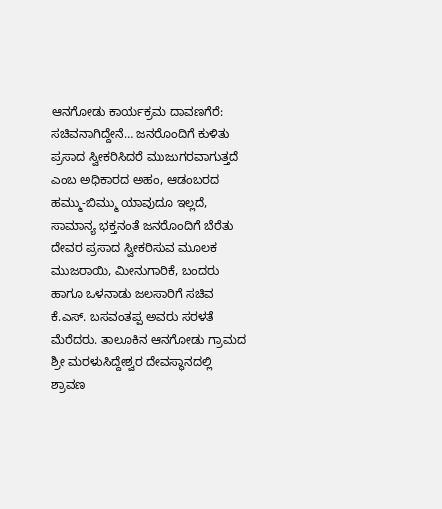ಆನಗೋಡು ಕಾರ್ಯಕ್ರಮ ದಾವಣಗೆರೆ: ಸಚಿವನಾಗಿದ್ದೇನೆ… ಜನರೊಂದಿಗೆ ಕುಳಿತು ಪ್ರಸಾದ ಸ್ವೀಕರಿಸಿದರೆ ಮುಜುಗರವಾಗುತ್ತದೆ ಎಂಬ ಅಧಿಕಾರದ ಅಹಂ, ಆಡಂಬರದ ಹಮ್ಮು-ಬಿಮ್ಮು ಯಾವುದೂ ಇಲ್ಲದೆ, ಸಾಮಾನ್ಯ ಭಕ್ತನಂತೆ ಜನರೊಂದಿಗೆ ಬೆರೆತು ದೇವರ ಪ್ರಸಾದ ಸ್ವೀಕರಿಸುವ ಮೂಲಕ ಮುಜರಾಯಿ, ಮೀನುಗಾರಿಕೆ, ಬಂದರು ಹಾಗೂ ಒಳನಾಡು ಜಲಸಾರಿಗೆ ಸಚಿವ ಕೆ.ಎಸ್. ಬಸವಂತಪ್ಪ ಅವರು ಸರಳತೆ ಮೆರೆದರು. ತಾಲೂಕಿನ ಆನಗೋಡು ಗ್ರಾಮದ ಶ್ರೀ ಮರಳುಸಿದ್ದೇಶ್ವರ ದೇವಸ್ಥಾನದಲ್ಲಿ ಶ್ರಾವಣ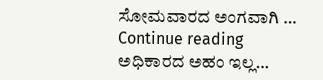ಸೋಮವಾರದ ಅಂಗವಾಗಿ … Continue reading ಅಧಿಕಾರದ ಅಹಂ ಇಲ್ಲ…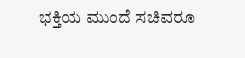ಭಕ್ತಿಯ ಮುಂದೆ ಸಚಿವರೂ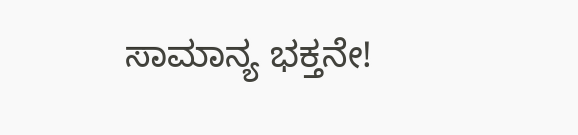ಸಾಮಾನ್ಯ ಭಕ್ತನೇ!